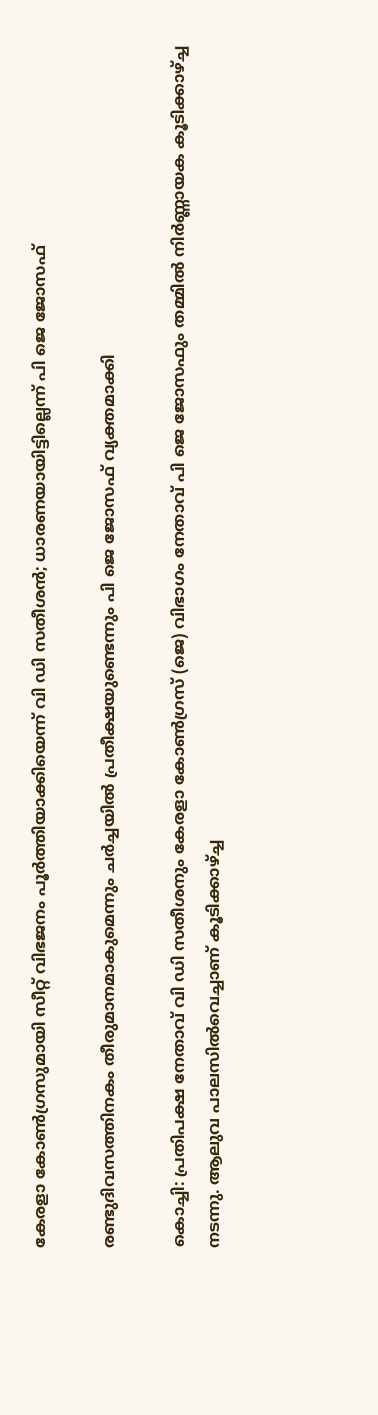കേരളാ കോണ്‍ഗ്രസുമായി സീറ്റ് വിഭജനം പൂര്‍ത്തിയാക്കിയെന്ന് വി ഡി സതീശന്‍; ധാരണയായിട്ടില്ലെന്ന് പി ജെ ജോസഫ്

രണ്ടുദിവസത്തിനകം തീരുമാനമാകുമെന്നും ചര്‍ച്ചയില്‍ പ്രതീക്ഷയുണ്ടെന്നും പി ജെ ജോസഫ് വ്യക്തമാക്കി

കൊച്ചി: പ്രതിപക്ഷ നേതാവ് വി ഡി സതീശനും കേരളാ കോണ്‍ഗ്രസ് (ജെ) വിഭാഗം നേതാവ് പി ജെ ജോസഫും തമ്മില്‍ നിര്‍ണ്ണായക കൂടിക്കാഴ്ച്ച നടന്നു. ആലുവ പാലസില്‍വെച്ചാണ് കൂടിക്കാഴ്ച്ച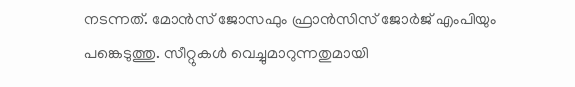നടന്നത്. മോന്‍സ് ജോസഫും ഫ്രാന്‍സിസ് ജോര്‍ജ് എംപിയും പങ്കെടുത്തു. സീറ്റുകള്‍ വെച്ചുമാറുന്നതുമായി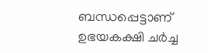ബന്ധപ്പെട്ടാണ് ഉഭയകക്ഷി ചര്‍ച്ച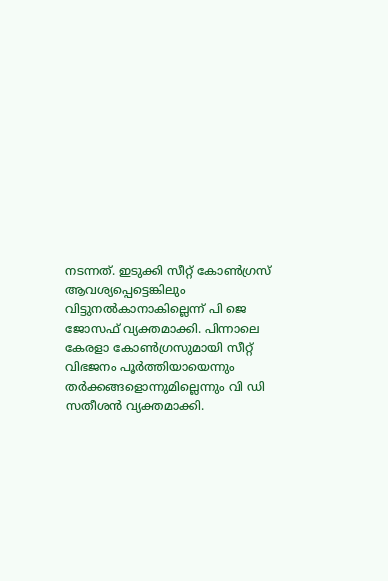നടന്നത്. ഇടുക്കി സീറ്റ് കോണ്‍ഗ്രസ് ആവശ്യപ്പെട്ടെങ്കിലും വിട്ടുനല്‍കാനാകില്ലെന്ന് പി ജെ ജോസഫ് വ്യക്തമാക്കി. പിന്നാലെ കേരളാ കോണ്‍ഗ്രസുമായി സീറ്റ് വിഭജനം പൂര്‍ത്തിയായെന്നും തര്‍ക്കങ്ങളൊന്നുമില്ലെന്നും വി ഡി സതീശന്‍ വ്യക്തമാക്കി.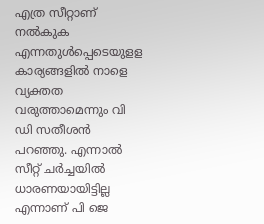എത്ര സീറ്റാണ് നല്‍കുക എന്നതുള്‍പ്പെടെയുളള കാര്യങ്ങളില്‍ നാളെ വ്യക്തത വരുത്താമെന്നും വി ഡി സതീശന്‍ പറഞ്ഞു. എന്നാല്‍ സീറ്റ് ചര്‍ച്ചയില്‍ ധാരണയായിട്ടില്ല എന്നാണ് പി ജെ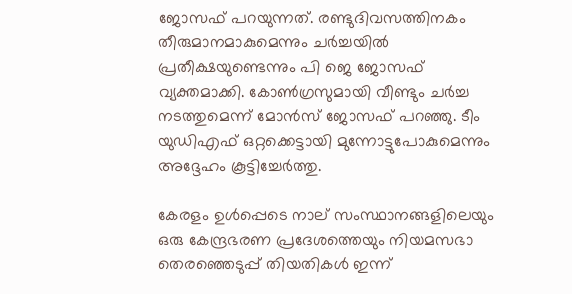ജോസഫ് പറയുന്നത്. രണ്ടുദിവസത്തിനകം തീരുമാനമാകുമെന്നും ചര്‍ച്ചയില്‍ പ്രതീക്ഷയുണ്ടെന്നും പി ജെ ജോസഫ് വ്യക്തമാക്കി. കോണ്‍ഗ്രസുമായി വീണ്ടും ചര്‍ച്ച നടത്തുമെന്ന് മോന്‍സ് ജോസഫ് പറഞ്ഞു. ടീം യുഡിഎഫ് ഒറ്റക്കെട്ടായി മുന്നോട്ടുപോകുമെന്നും അദ്ദേഹം കൂട്ടിച്ചേര്‍ത്തു.

കേരളം ഉള്‍പ്പെടെ നാല് സംസ്ഥാനങ്ങളിലെയും ഒരു കേന്ദ്രഭരണ പ്രദേശത്തെയും നിയമസഭാ തെരഞ്ഞെടുപ്പ് തിയതികള്‍ ഇന്ന്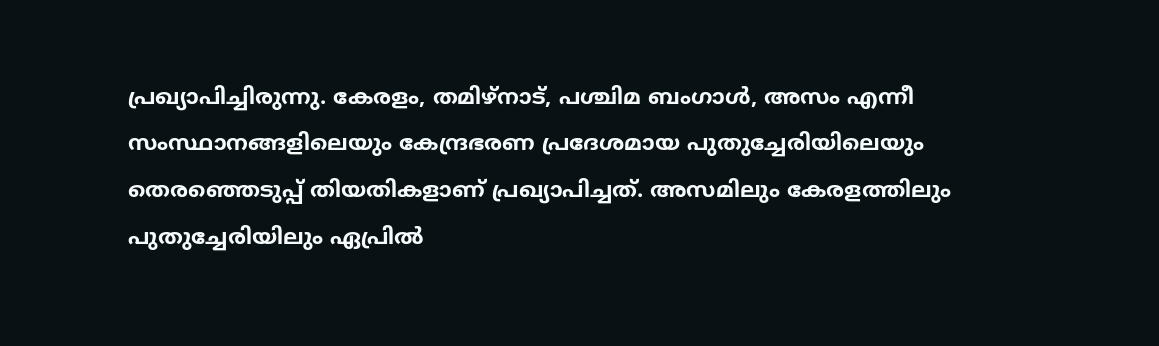പ്രഖ്യാപിച്ചിരുന്നു. കേരളം, തമിഴ്‌നാട്, പശ്ചിമ ബംഗാൾ, അസം എന്നീ സംസ്ഥാനങ്ങളിലെയും കേന്ദ്രഭരണ പ്രദേശമായ പുതുച്ചേരിയിലെയും തെരഞ്ഞെടുപ്പ് തിയതികളാണ് പ്രഖ്യാപിച്ചത്. അസമിലും കേരളത്തിലും പുതുച്ചേരിയിലും ഏപ്രില്‍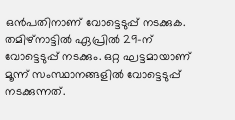ഒന്‍പതിനാണ് വോട്ടെടുപ്പ് നടക്കുക. തമിഴ്‌നാട്ടില്‍ ഏപ്രില്‍ 29-ന് വോട്ടെടുപ്പ് നടക്കും. ഒറ്റ ഘട്ടമായാണ് മൂന്ന് സംസ്ഥാനങ്ങളില്‍ വോട്ടെടുപ്പ് നടക്കുന്നത്.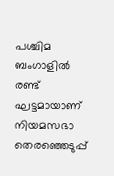പശ്ചിമ ബംഗാളില്‍ രണ്ട് ഘട്ടമായാണ് നിയമസഭാ തെരഞ്ഞെടുപ്പ്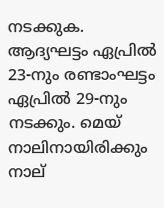നടക്കുക. ആദ്യഘട്ടം ഏപ്രില്‍ 23-നും രണ്ടാംഘട്ടം ഏപ്രില്‍ 29-നും നടക്കും. മെയ് നാലിനായിരിക്കും നാല്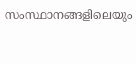സംസ്ഥാനങ്ങളിലെയും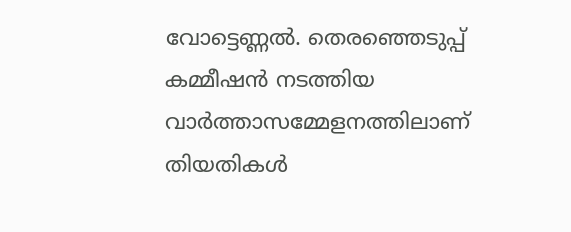വോട്ടെണ്ണല്‍. തെരഞ്ഞെടുപ്പ് കമ്മീഷന്‍ നടത്തിയ വാര്‍ത്താസമ്മേളനത്തിലാണ് തിയതികള്‍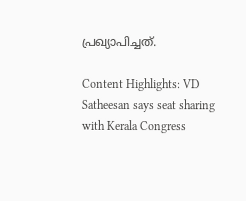പ്രഖ്യാപിച്ചത്.

Content Highlights: VD Satheesan says seat sharing with Kerala Congress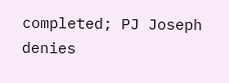completed; PJ Joseph denies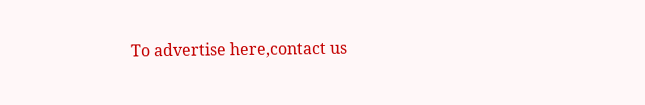To advertise here,contact us